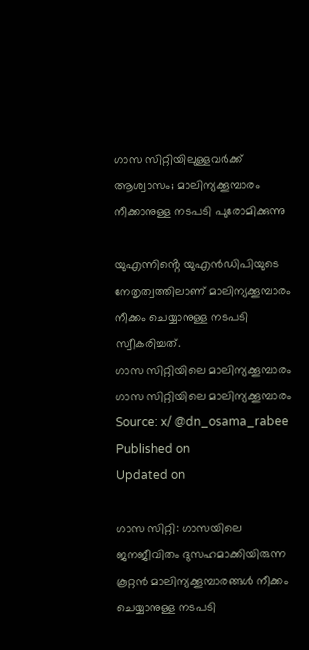ഗാസ സിറ്റിയിലുള്ളവർക്ക് ആശ്വാസം; മാലിന്യക്കൂമ്പാരം നീക്കാനുള്ള നടപടി പുരോമിക്കുന്നു

യുഎന്നിൻ്റെ യുഎൻഡിപിയുടെ നേതൃത്വത്തിലാണ് മാലിന്യക്കൂമ്പാരം നീക്കം ചെയ്യാനുള്ള നടപടി സ്വീകരിച്ചത്.
ഗാസ സിറ്റിയിലെ മാലിന്യക്കൂമ്പാരം
ഗാസ സിറ്റിയിലെ മാലിന്യക്കൂമ്പാരം Source: x/ @dn_osama_rabee
Published on
Updated on

ഗാസ സിറ്റി: ഗാസയിലെ ജനജീവിതം ദുസഹമാക്കിയിരുന്ന കൂറ്റൻ മാലിന്യക്കൂമ്പാരങ്ങൾ നീക്കം ചെയ്യാനുള്ള നടപടി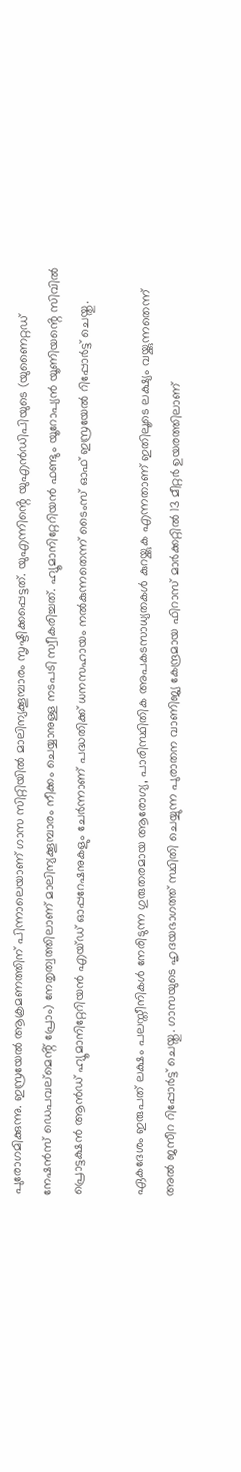പുരോഗമിക്കുന്നു. ഇസ്രയേൽ ആക്രമണത്തിന് പിന്നാലെയാണ് ഗാസ സിറ്റിയിൽ മാലിന്യക്കൂമ്പാരം സൃഷ്ടിക്കപ്പെട്ടത്. യുഎന്നിൻ്റെ യുഎൻഡിപിയുടെ (യുണൈറ്റഡ് നേഷൻസ് ഡെപവല്മെൻ്റ് പ്രോം) നേതൃത്വത്തിലാണ് മാലിന്യക്കൂമ്പാരം നീക്കം ചെയ്യാനുള്ള നടപടി സ്വീകരിച്ചത്. ഹ്യൂമാനിറ്റേറിയൻ ഫണ്ടും യൂറോപ്യൻ യൂണിയൻ്റെ സിവിൽ പ്രൊട്ടക്ഷൻ ആൻഡ് ഹ്യൂമാനിറ്റേറിയൻ എയ്ഡ് ഓപ്പറേഷനുകളും ചേർന്നാണ് പദ്ധതിക്ക് ധനസഹായം നൽകുന്നതെന്ന് ടൈംസ് ഓഫ് ഇസ്രയേൽ റിപ്പോർട്ട് ചെയ്തു.

ഏകദേശം ഇരുപത് ലക്ഷം പലസ്തീനികൾ നേരിടുന്ന ഗുരുതരമായ ആരോഗ്യ, പാരിസ്ഥിതിക അപകടസാധ്യതകൾ കുറയ്ക്കുക എന്നതാണ് ഇതിലൂടെ ലക്ഷ്യം വയ്ക്കുന്നതെന്ന് അൽ ജസീറ റിപ്പോർട്ട് ചെയ്തു. ഗാസയുടെ ഹൃദയഭാഗത്ത് സ്ഥിതി ചെയ്യുന്ന പുരാതന വാണിജ്യ കേന്ദ്രമായ ഫിറാസ് മാർക്കറ്റിൽ 13 മീറ്റർ ഉയരത്തിലാണ്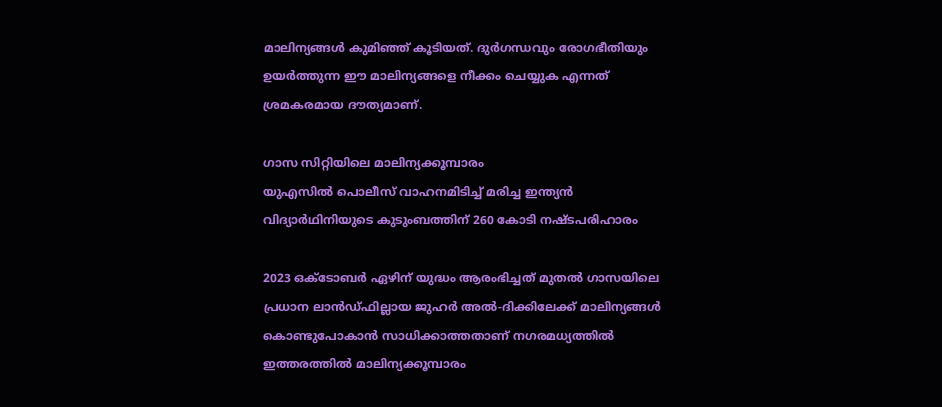മാലിന്യങ്ങൾ കുമിഞ്ഞ് കൂടിയത്. ദുർഗന്ധവും രോഗഭീതിയും ഉയർത്തുന്ന ഈ മാലിന്യങ്ങളെ നീക്കം ചെയ്യുക എന്നത് ശ്രമകരമായ ദൗത്യമാണ്.

ഗാസ സിറ്റിയിലെ മാലിന്യക്കൂമ്പാരം
യുഎസിൽ പൊലീസ് വാഹനമിടിച്ച് മരിച്ച ഇന്ത്യൻ വിദ്യാർഥിനിയുടെ കുടുംബത്തിന് 260 കോടി നഷ്ടപരിഹാരം

2023 ഒക്ടോബർ ഏഴിന് യുദ്ധം ആരംഭിച്ചത് മുതൽ ഗാസയിലെ പ്രധാന ലാൻഡ്‌ഫില്ലായ ജുഹർ അൽ-ദിക്കിലേക്ക് മാലിന്യങ്ങൾ കൊണ്ടുപോകാൻ സാധിക്കാത്തതാണ് നഗരമധ്യത്തിൽ ഇത്തരത്തിൽ മാലിന്യക്കൂമ്പാരം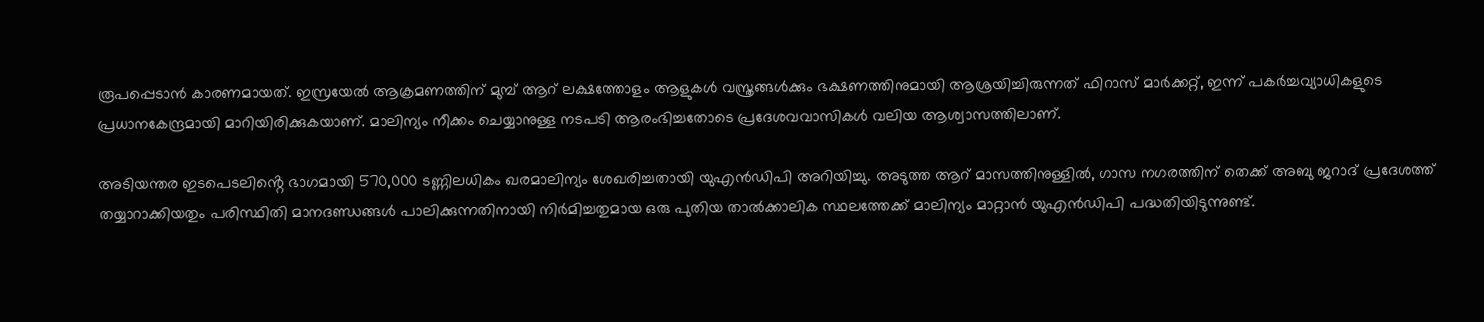രൂപപ്പെടാൻ കാരണമായത്. ഇസ്രയേൽ ആക്രമണത്തിന് മുമ്പ് ആറ് ലക്ഷത്തോളം ആളുകൾ വസ്ത്രങ്ങൾക്കും ഭക്ഷണത്തിനുമായി ആശ്രയിച്ചിരുന്നത് ഫിറാസ് മാർക്കറ്റ്, ഇന്ന് പകർച്ചവ്യാധികളുടെ പ്രധാനകേന്ദ്രമായി മാറിയിരിക്കുകയാണ്. മാലിന്യം നീക്കം ചെയ്യാനുള്ള നടപടി ആരംഭിച്ചതോടെ പ്രദേശവവാസികൾ വലിയ ആശ്വാസത്തിലാണ്.

അടിയന്തര ഇടപെടലിൻ്റെ ഭാഗമായി 570,000 ടണ്ണിലധികം ഖരമാലിന്യം ശേഖരിച്ചതായി യുഎൻഡിപി അറിയിച്ചു. അടുത്ത ആറ് മാസത്തിനുള്ളിൽ, ഗാസ നഗരത്തിന് തെക്ക് അബു ജറാദ് പ്രദേശത്ത് തയ്യാറാക്കിയതും പരിസ്ഥിതി മാനദണ്ഡങ്ങൾ പാലിക്കുന്നതിനായി നിർമിച്ചതുമായ ഒരു പുതിയ താൽക്കാലിക സ്ഥലത്തേക്ക് മാലിന്യം മാറ്റാൻ യുഎൻഡിപി പദ്ധതിയിടുന്നുണ്ട്.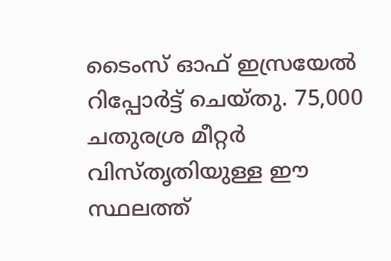ടൈംസ് ഓഫ് ഇസ്രയേൽ റിപ്പോർട്ട് ചെയ്തു. 75,000 ചതുരശ്ര മീറ്റർ വിസ്തൃതിയുള്ള ഈ സ്ഥലത്ത്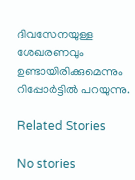ദിവസേനയുള്ള ശേഖരണവും ഉണ്ടായിരിക്കുമെന്നും റിപ്പോർട്ടിൽ പറയുന്നു.

Related Stories

No stories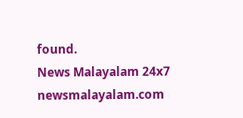found.
News Malayalam 24x7
newsmalayalam.com